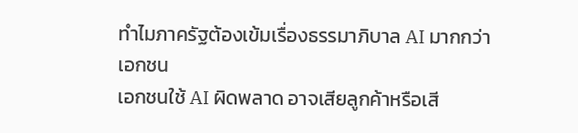ทำไมภาครัฐต้องเข้มเรื่องธรรมาภิบาล AI มากกว่าเอกชน
เอกชนใช้ AI ผิดพลาด อาจเสียลูกค้าหรือเสี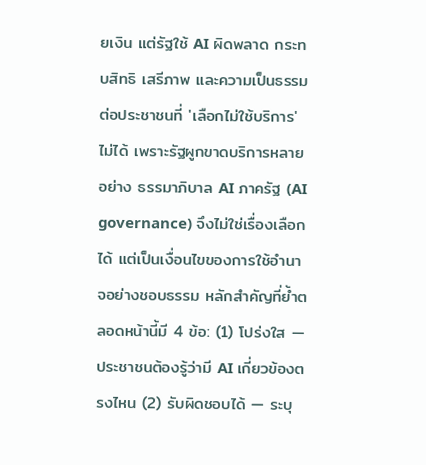ยเงิน แต่รัฐใช้ AI ผิดพลาด กระทบสิทธิ เสรีภาพ และความเป็นธรรมต่อประชาชนที่ 'เลือกไม่ใช้บริการ' ไม่ได้ เพราะรัฐผูกขาดบริการหลายอย่าง ธรรมาภิบาล AI ภาครัฐ (AI governance) จึงไม่ใช่เรื่องเลือกได้ แต่เป็นเงื่อนไขของการใช้อำนาจอย่างชอบธรรม หลักสำคัญที่ย้ำตลอดหน้านี้มี 4 ข้อ: (1) โปร่งใส — ประชาชนต้องรู้ว่ามี AI เกี่ยวข้องตรงไหน (2) รับผิดชอบได้ — ระบุ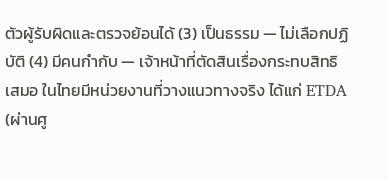ตัวผู้รับผิดและตรวจย้อนได้ (3) เป็นธรรม — ไม่เลือกปฏิบัติ (4) มีคนกำกับ — เจ้าหน้าที่ตัดสินเรื่องกระทบสิทธิเสมอ ในไทยมีหน่วยงานที่วางแนวทางจริง ได้แก่ ETDA (ผ่านศู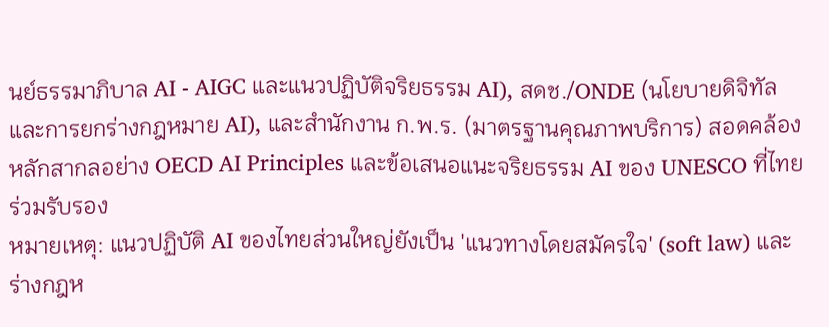นย์ธรรมาภิบาล AI - AIGC และแนวปฏิบัติจริยธรรม AI), สดช./ONDE (นโยบายดิจิทัลและการยกร่างกฎหมาย AI), และสำนักงาน ก.พ.ร. (มาตรฐานคุณภาพบริการ) สอดคล้องหลักสากลอย่าง OECD AI Principles และข้อเสนอแนะจริยธรรม AI ของ UNESCO ที่ไทยร่วมรับรอง
หมายเหตุ: แนวปฏิบัติ AI ของไทยส่วนใหญ่ยังเป็น 'แนวทางโดยสมัครใจ' (soft law) และร่างกฎห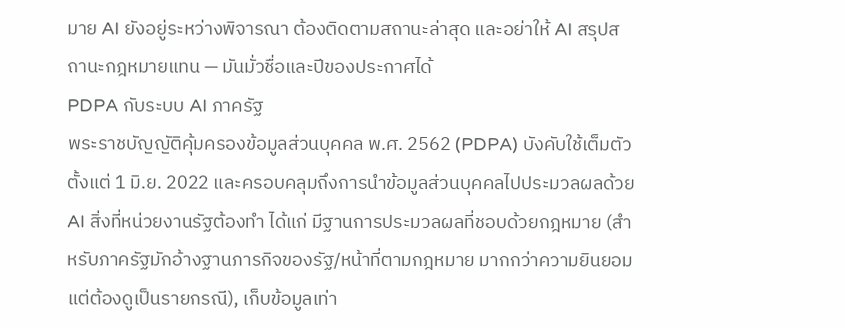มาย AI ยังอยู่ระหว่างพิจารณา ต้องติดตามสถานะล่าสุด และอย่าให้ AI สรุปสถานะกฎหมายแทน — มันมั่วชื่อและปีของประกาศได้
PDPA กับระบบ AI ภาครัฐ
พระราชบัญญัติคุ้มครองข้อมูลส่วนบุคคล พ.ศ. 2562 (PDPA) บังคับใช้เต็มตัวตั้งแต่ 1 มิ.ย. 2022 และครอบคลุมถึงการนำข้อมูลส่วนบุคคลไปประมวลผลด้วย AI สิ่งที่หน่วยงานรัฐต้องทำ ได้แก่ มีฐานการประมวลผลที่ชอบด้วยกฎหมาย (สำหรับภาครัฐมักอ้างฐานภารกิจของรัฐ/หน้าที่ตามกฎหมาย มากกว่าความยินยอม แต่ต้องดูเป็นรายกรณี), เก็บข้อมูลเท่า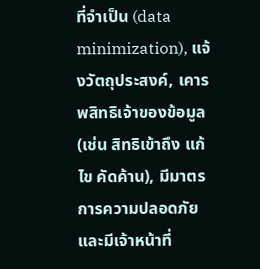ที่จำเป็น (data minimization), แจ้งวัตถุประสงค์, เคารพสิทธิเจ้าของข้อมูล (เช่น สิทธิเข้าถึง แก้ไข คัดค้าน), มีมาตรการความปลอดภัย และมีเจ้าหน้าที่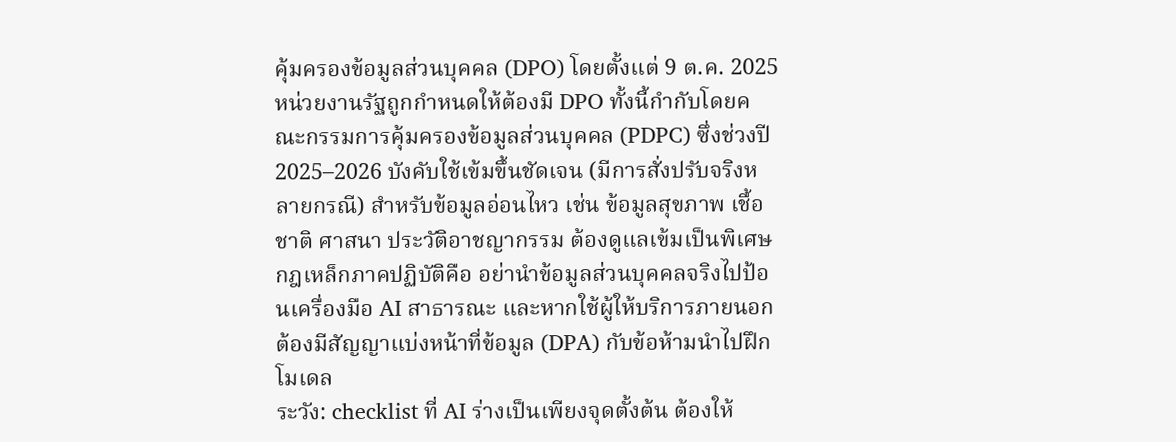คุ้มครองข้อมูลส่วนบุคคล (DPO) โดยตั้งแต่ 9 ต.ค. 2025 หน่วยงานรัฐถูกกำหนดให้ต้องมี DPO ทั้งนี้กำกับโดยคณะกรรมการคุ้มครองข้อมูลส่วนบุคคล (PDPC) ซึ่งช่วงปี 2025–2026 บังคับใช้เข้มขึ้นชัดเจน (มีการสั่งปรับจริงหลายกรณี) สำหรับข้อมูลอ่อนไหว เช่น ข้อมูลสุขภาพ เชื้อชาติ ศาสนา ประวัติอาชญากรรม ต้องดูแลเข้มเป็นพิเศษ กฎเหล็กภาคปฏิบัติคือ อย่านำข้อมูลส่วนบุคคลจริงไปป้อนเครื่องมือ AI สาธารณะ และหากใช้ผู้ให้บริการภายนอกต้องมีสัญญาแบ่งหน้าที่ข้อมูล (DPA) กับข้อห้ามนำไปฝึกโมเดล
ระวัง: checklist ที่ AI ร่างเป็นเพียงจุดตั้งต้น ต้องให้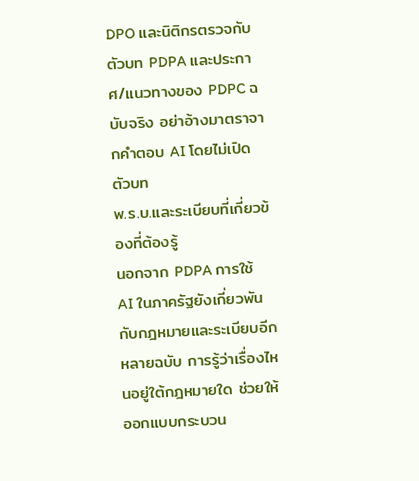DPO และนิติกรตรวจกับตัวบท PDPA และประกาศ/แนวทางของ PDPC ฉบับจริง อย่าอ้างมาตราจากคำตอบ AI โดยไม่เปิดตัวบท
พ.ร.บ.และระเบียบที่เกี่ยวข้องที่ต้องรู้
นอกจาก PDPA การใช้ AI ในภาครัฐยังเกี่ยวพันกับกฎหมายและระเบียบอีกหลายฉบับ การรู้ว่าเรื่องไหนอยู่ใต้กฎหมายใด ช่วยให้ออกแบบกระบวน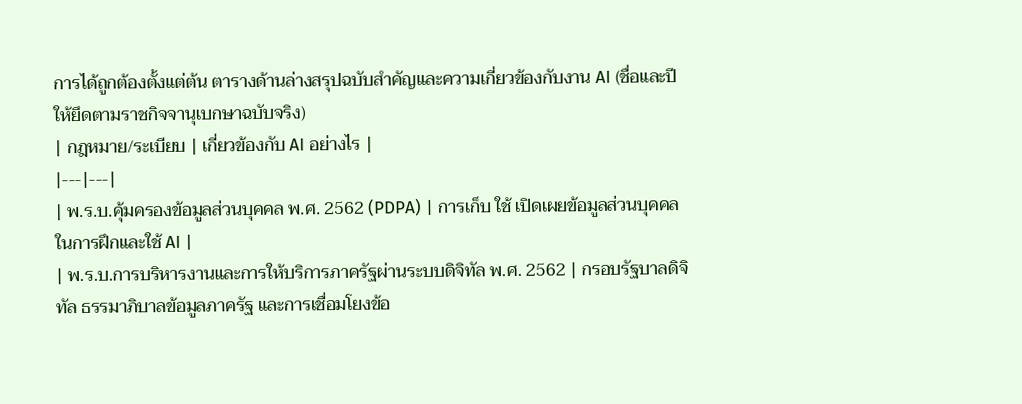การได้ถูกต้องตั้งแต่ต้น ตารางด้านล่างสรุปฉบับสำคัญและความเกี่ยวข้องกับงาน AI (ชื่อและปีให้ยึดตามราชกิจจานุเบกษาฉบับจริง)
| กฎหมาย/ระเบียบ | เกี่ยวข้องกับ AI อย่างไร |
|---|---|
| พ.ร.บ.คุ้มครองข้อมูลส่วนบุคคล พ.ศ. 2562 (PDPA) | การเก็บ ใช้ เปิดเผยข้อมูลส่วนบุคคลในการฝึกและใช้ AI |
| พ.ร.บ.การบริหารงานและการให้บริการภาครัฐผ่านระบบดิจิทัล พ.ศ. 2562 | กรอบรัฐบาลดิจิทัล ธรรมาภิบาลข้อมูลภาครัฐ และการเชื่อมโยงข้อ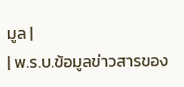มูล |
| พ.ร.บ.ข้อมูลข่าวสารของ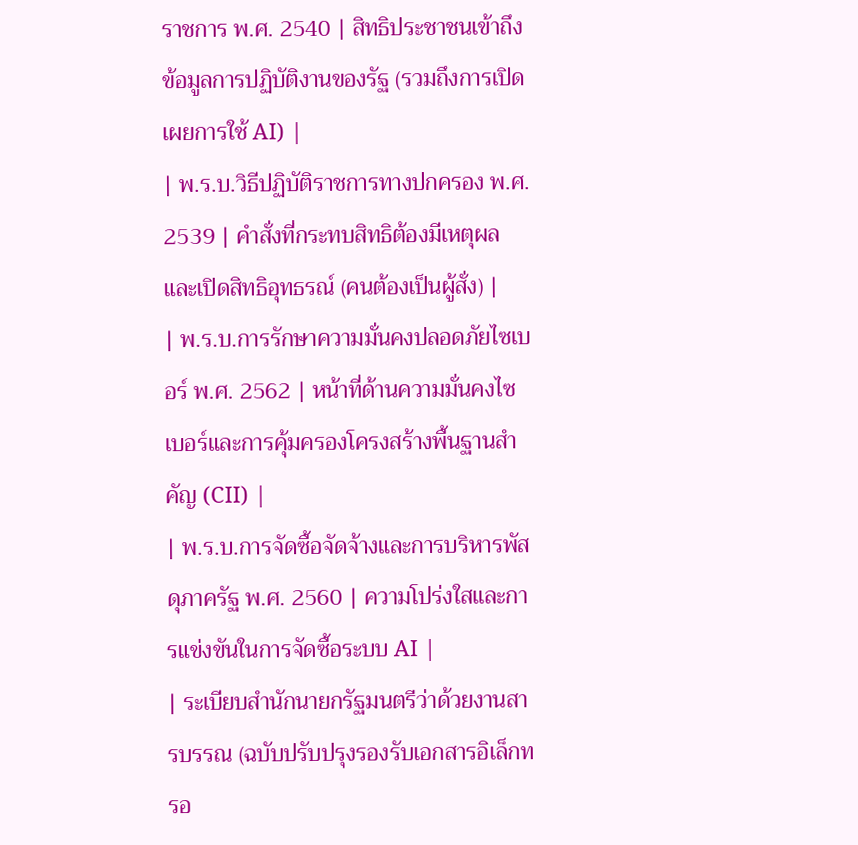ราชการ พ.ศ. 2540 | สิทธิประชาชนเข้าถึงข้อมูลการปฏิบัติงานของรัฐ (รวมถึงการเปิดเผยการใช้ AI) |
| พ.ร.บ.วิธีปฏิบัติราชการทางปกครอง พ.ศ. 2539 | คำสั่งที่กระทบสิทธิต้องมีเหตุผลและเปิดสิทธิอุทธรณ์ (คนต้องเป็นผู้สั่ง) |
| พ.ร.บ.การรักษาความมั่นคงปลอดภัยไซเบอร์ พ.ศ. 2562 | หน้าที่ด้านความมั่นคงไซเบอร์และการคุ้มครองโครงสร้างพื้นฐานสำคัญ (CII) |
| พ.ร.บ.การจัดซื้อจัดจ้างและการบริหารพัสดุภาครัฐ พ.ศ. 2560 | ความโปร่งใสและการแข่งขันในการจัดซื้อระบบ AI |
| ระเบียบสำนักนายกรัฐมนตรีว่าด้วยงานสารบรรณ (ฉบับปรับปรุงรองรับเอกสารอิเล็กทรอ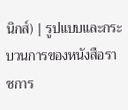นิกส์) | รูปแบบและกระบวนการของหนังสือราชการ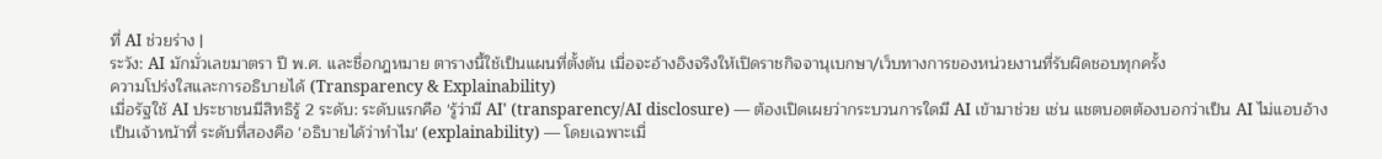ที่ AI ช่วยร่าง |
ระวัง: AI มักมั่วเลขมาตรา ปี พ.ศ. และชื่อกฎหมาย ตารางนี้ใช้เป็นแผนที่ตั้งต้น เมื่อจะอ้างอิงจริงให้เปิดราชกิจจานุเบกษา/เว็บทางการของหน่วยงานที่รับผิดชอบทุกครั้ง
ความโปร่งใสและการอธิบายได้ (Transparency & Explainability)
เมื่อรัฐใช้ AI ประชาชนมีสิทธิรู้ 2 ระดับ: ระดับแรกคือ 'รู้ว่ามี AI' (transparency/AI disclosure) — ต้องเปิดเผยว่ากระบวนการใดมี AI เข้ามาช่วย เช่น แชตบอตต้องบอกว่าเป็น AI ไม่แอบอ้างเป็นเจ้าหน้าที่ ระดับที่สองคือ 'อธิบายได้ว่าทำไม' (explainability) — โดยเฉพาะเมื่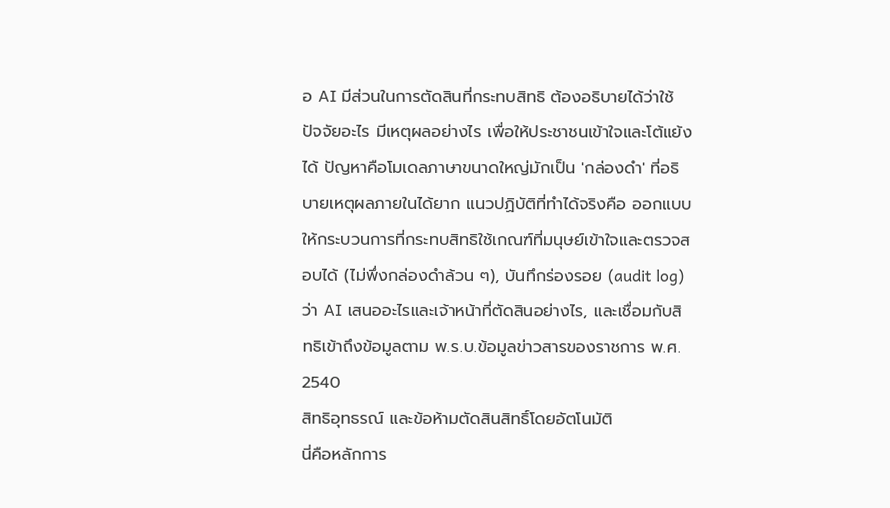อ AI มีส่วนในการตัดสินที่กระทบสิทธิ ต้องอธิบายได้ว่าใช้ปัจจัยอะไร มีเหตุผลอย่างไร เพื่อให้ประชาชนเข้าใจและโต้แย้งได้ ปัญหาคือโมเดลภาษาขนาดใหญ่มักเป็น 'กล่องดำ' ที่อธิบายเหตุผลภายในได้ยาก แนวปฏิบัติที่ทำได้จริงคือ ออกแบบให้กระบวนการที่กระทบสิทธิใช้เกณฑ์ที่มนุษย์เข้าใจและตรวจสอบได้ (ไม่พึ่งกล่องดำล้วน ๆ), บันทึกร่องรอย (audit log) ว่า AI เสนออะไรและเจ้าหน้าที่ตัดสินอย่างไร, และเชื่อมกับสิทธิเข้าถึงข้อมูลตาม พ.ร.บ.ข้อมูลข่าวสารของราชการ พ.ศ. 2540
สิทธิอุทธรณ์ และข้อห้ามตัดสินสิทธิ์โดยอัตโนมัติ
นี่คือหลักการ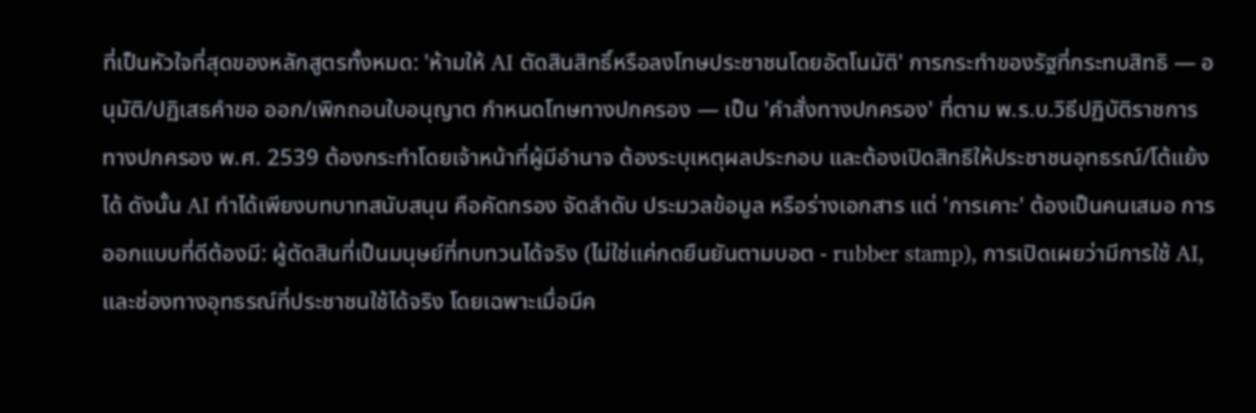ที่เป็นหัวใจที่สุดของหลักสูตรทั้งหมด: 'ห้ามให้ AI ตัดสินสิทธิ์หรือลงโทษประชาชนโดยอัตโนมัติ' การกระทำของรัฐที่กระทบสิทธิ — อนุมัติ/ปฏิเสธคำขอ ออก/เพิกถอนใบอนุญาต กำหนดโทษทางปกครอง — เป็น 'คำสั่งทางปกครอง' ที่ตาม พ.ร.บ.วิธีปฏิบัติราชการทางปกครอง พ.ศ. 2539 ต้องกระทำโดยเจ้าหน้าที่ผู้มีอำนาจ ต้องระบุเหตุผลประกอบ และต้องเปิดสิทธิให้ประชาชนอุทธรณ์/โต้แย้งได้ ดังนั้น AI ทำได้เพียงบทบาทสนับสนุน คือคัดกรอง จัดลำดับ ประมวลข้อมูล หรือร่างเอกสาร แต่ 'การเคาะ' ต้องเป็นคนเสมอ การออกแบบที่ดีต้องมี: ผู้ตัดสินที่เป็นมนุษย์ที่ทบทวนได้จริง (ไม่ใช่แค่กดยืนยันตามบอต - rubber stamp), การเปิดเผยว่ามีการใช้ AI, และช่องทางอุทธรณ์ที่ประชาชนใช้ได้จริง โดยเฉพาะเมื่อมีค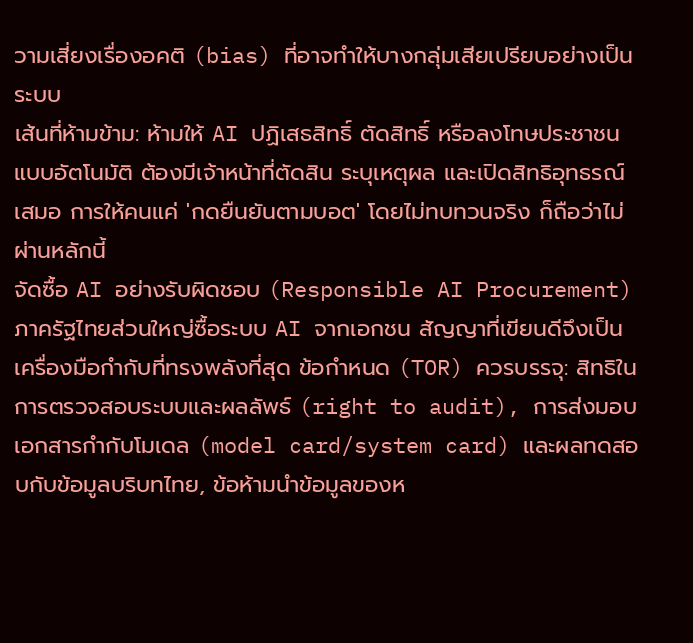วามเสี่ยงเรื่องอคติ (bias) ที่อาจทำให้บางกลุ่มเสียเปรียบอย่างเป็นระบบ
เส้นที่ห้ามข้าม: ห้ามให้ AI ปฏิเสธสิทธิ์ ตัดสิทธิ์ หรือลงโทษประชาชนแบบอัตโนมัติ ต้องมีเจ้าหน้าที่ตัดสิน ระบุเหตุผล และเปิดสิทธิอุทธรณ์เสมอ การให้คนแค่ 'กดยืนยันตามบอต' โดยไม่ทบทวนจริง ก็ถือว่าไม่ผ่านหลักนี้
จัดซื้อ AI อย่างรับผิดชอบ (Responsible AI Procurement)
ภาครัฐไทยส่วนใหญ่ซื้อระบบ AI จากเอกชน สัญญาที่เขียนดีจึงเป็นเครื่องมือกำกับที่ทรงพลังที่สุด ข้อกำหนด (TOR) ควรบรรจุ: สิทธิในการตรวจสอบระบบและผลลัพธ์ (right to audit), การส่งมอบเอกสารกำกับโมเดล (model card/system card) และผลทดสอบกับข้อมูลบริบทไทย, ข้อห้ามนำข้อมูลของห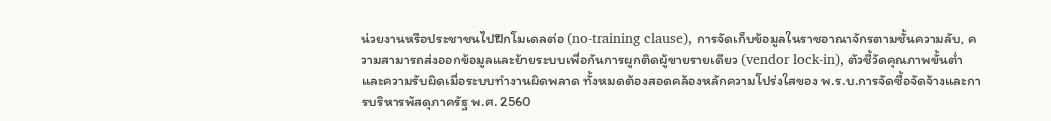น่วยงานหรือประชาชนไปฝึกโมเดลต่อ (no-training clause), การจัดเก็บข้อมูลในราชอาณาจักรตามชั้นความลับ, ความสามารถส่งออกข้อมูลและย้ายระบบเพื่อกันการผูกติดผู้ขายรายเดียว (vendor lock-in), ตัวชี้วัดคุณภาพขั้นต่ำ และความรับผิดเมื่อระบบทำงานผิดพลาด ทั้งหมดต้องสอดคล้องหลักความโปร่งใสของ พ.ร.บ.การจัดซื้อจัดจ้างและการบริหารพัสดุภาครัฐ พ.ศ. 2560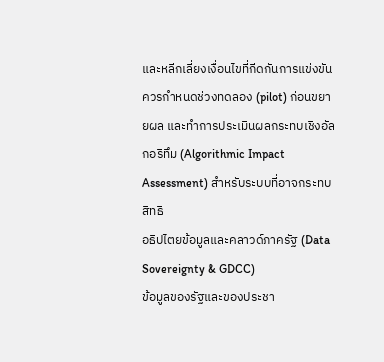และหลีกเลี่ยงเงื่อนไขที่กีดกันการแข่งขัน ควรกำหนดช่วงทดลอง (pilot) ก่อนขยายผล และทำการประเมินผลกระทบเชิงอัลกอริทึม (Algorithmic Impact Assessment) สำหรับระบบที่อาจกระทบสิทธิ
อธิปไตยข้อมูลและคลาวด์ภาครัฐ (Data Sovereignty & GDCC)
ข้อมูลของรัฐและของประชา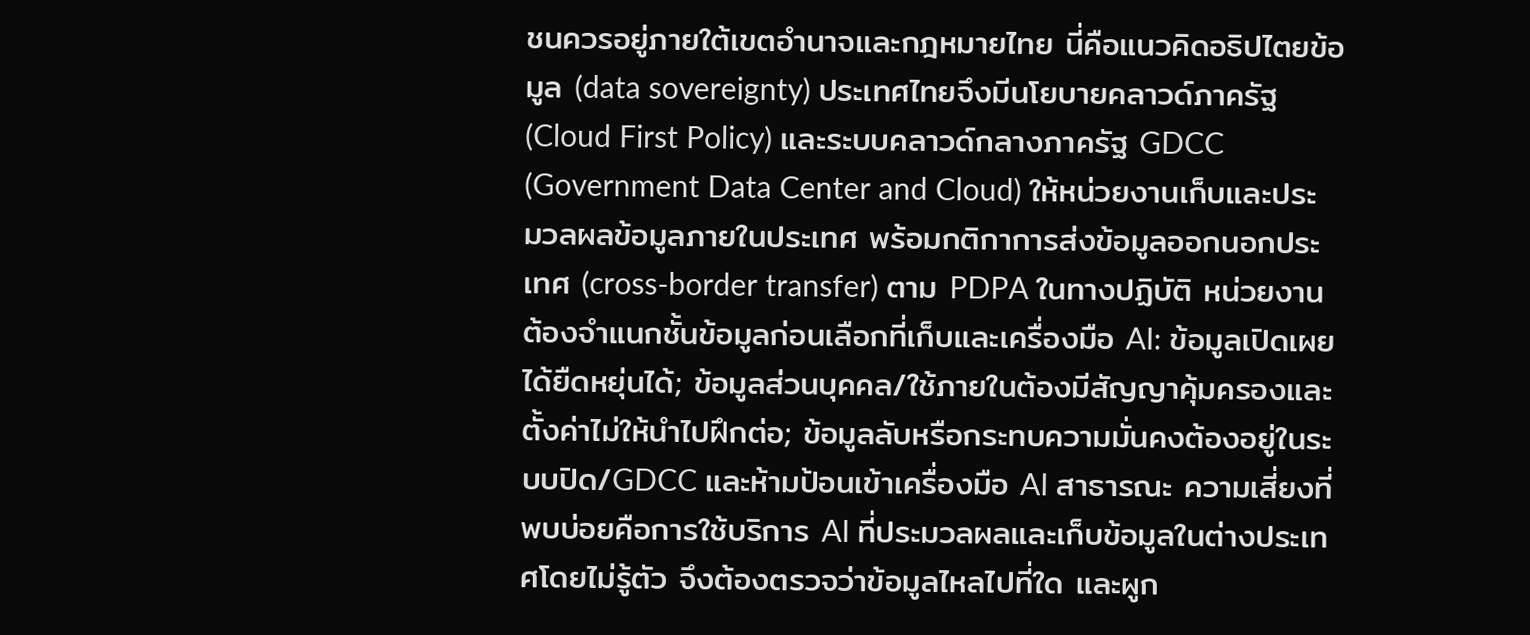ชนควรอยู่ภายใต้เขตอำนาจและกฎหมายไทย นี่คือแนวคิดอธิปไตยข้อมูล (data sovereignty) ประเทศไทยจึงมีนโยบายคลาวด์ภาครัฐ (Cloud First Policy) และระบบคลาวด์กลางภาครัฐ GDCC (Government Data Center and Cloud) ให้หน่วยงานเก็บและประมวลผลข้อมูลภายในประเทศ พร้อมกติกาการส่งข้อมูลออกนอกประเทศ (cross-border transfer) ตาม PDPA ในทางปฏิบัติ หน่วยงานต้องจำแนกชั้นข้อมูลก่อนเลือกที่เก็บและเครื่องมือ AI: ข้อมูลเปิดเผยได้ยืดหยุ่นได้; ข้อมูลส่วนบุคคล/ใช้ภายในต้องมีสัญญาคุ้มครองและตั้งค่าไม่ให้นำไปฝึกต่อ; ข้อมูลลับหรือกระทบความมั่นคงต้องอยู่ในระบบปิด/GDCC และห้ามป้อนเข้าเครื่องมือ AI สาธารณะ ความเสี่ยงที่พบบ่อยคือการใช้บริการ AI ที่ประมวลผลและเก็บข้อมูลในต่างประเทศโดยไม่รู้ตัว จึงต้องตรวจว่าข้อมูลไหลไปที่ใด และผูก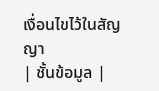เงื่อนไขไว้ในสัญญา
| ชั้นข้อมูล |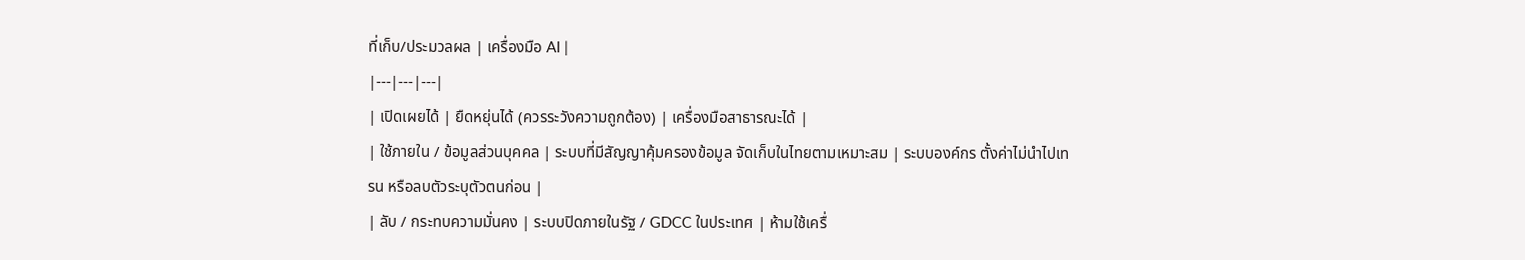ที่เก็บ/ประมวลผล | เครื่องมือ AI |
|---|---|---|
| เปิดเผยได้ | ยืดหยุ่นได้ (ควรระวังความถูกต้อง) | เครื่องมือสาธารณะได้ |
| ใช้ภายใน / ข้อมูลส่วนบุคคล | ระบบที่มีสัญญาคุ้มครองข้อมูล จัดเก็บในไทยตามเหมาะสม | ระบบองค์กร ตั้งค่าไม่นำไปเทรน หรือลบตัวระบุตัวตนก่อน |
| ลับ / กระทบความมั่นคง | ระบบปิดภายในรัฐ / GDCC ในประเทศ | ห้ามใช้เครื่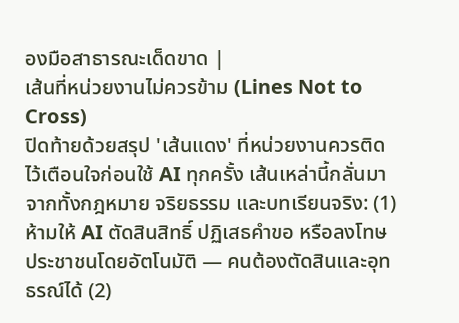องมือสาธารณะเด็ดขาด |
เส้นที่หน่วยงานไม่ควรข้าม (Lines Not to Cross)
ปิดท้ายด้วยสรุป 'เส้นแดง' ที่หน่วยงานควรติดไว้เตือนใจก่อนใช้ AI ทุกครั้ง เส้นเหล่านี้กลั่นมาจากทั้งกฎหมาย จริยธรรม และบทเรียนจริง: (1) ห้ามให้ AI ตัดสินสิทธิ์ ปฏิเสธคำขอ หรือลงโทษประชาชนโดยอัตโนมัติ — คนต้องตัดสินและอุทธรณ์ได้ (2)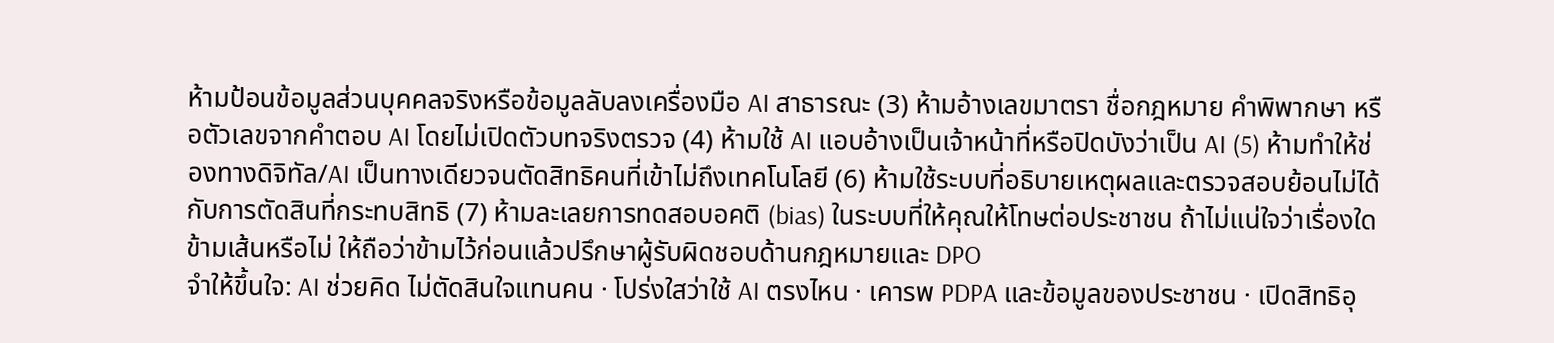ห้ามป้อนข้อมูลส่วนบุคคลจริงหรือข้อมูลลับลงเครื่องมือ AI สาธารณะ (3) ห้ามอ้างเลขมาตรา ชื่อกฎหมาย คำพิพากษา หรือตัวเลขจากคำตอบ AI โดยไม่เปิดตัวบทจริงตรวจ (4) ห้ามใช้ AI แอบอ้างเป็นเจ้าหน้าที่หรือปิดบังว่าเป็น AI (5) ห้ามทำให้ช่องทางดิจิทัล/AI เป็นทางเดียวจนตัดสิทธิคนที่เข้าไม่ถึงเทคโนโลยี (6) ห้ามใช้ระบบที่อธิบายเหตุผลและตรวจสอบย้อนไม่ได้กับการตัดสินที่กระทบสิทธิ (7) ห้ามละเลยการทดสอบอคติ (bias) ในระบบที่ให้คุณให้โทษต่อประชาชน ถ้าไม่แน่ใจว่าเรื่องใดข้ามเส้นหรือไม่ ให้ถือว่าข้ามไว้ก่อนแล้วปรึกษาผู้รับผิดชอบด้านกฎหมายและ DPO
จำให้ขึ้นใจ: AI ช่วยคิด ไม่ตัดสินใจแทนคน · โปร่งใสว่าใช้ AI ตรงไหน · เคารพ PDPA และข้อมูลของประชาชน · เปิดสิทธิอุ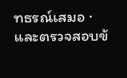ทธรณ์เสมอ · และตรวจสอบข้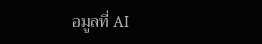อมูลที่ AI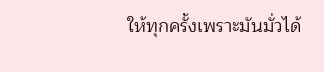ให้ทุกครั้งเพราะมันมั่วได้